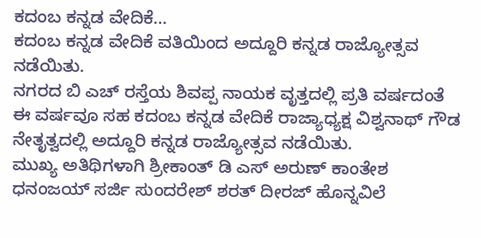ಕದಂಬ ಕನ್ನಡ ವೇದಿಕೆ…
ಕದಂಬ ಕನ್ನಡ ವೇದಿಕೆ ವತಿಯಿಂದ ಅದ್ದೂರಿ ಕನ್ನಡ ರಾಜ್ಯೋತ್ಸವ ನಡೆಯಿತು.
ನಗರದ ಬಿ ಎಚ್ ರಸ್ತೆಯ ಶಿವಪ್ಪ ನಾಯಕ ವೃತ್ತದಲ್ಲಿ ಪ್ರತಿ ವರ್ಷದಂತೆ ಈ ವರ್ಷವೂ ಸಹ ಕದಂಬ ಕನ್ನಡ ವೇದಿಕೆ ರಾಜ್ಯಾಧ್ಯಕ್ಷ ವಿಶ್ವನಾಥ್ ಗೌಡ ನೇತೃತ್ವದಲ್ಲಿ ಅದ್ದೂರಿ ಕನ್ನಡ ರಾಜ್ಯೋತ್ಸವ ನಡೆಯಿತು.
ಮುಖ್ಯ ಅತಿಥಿಗಳಾಗಿ ಶ್ರೀಕಾಂತ್ ಡಿ ಎಸ್ ಅರುಣ್ ಕಾಂತೇಶ ಧನಂಜಯ್ ಸರ್ಜಿ ಸುಂದರೇಶ್ ಶರತ್ ದೀರಜ್ ಹೊನ್ನವಿಲೆ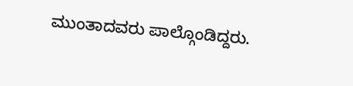ಮುಂತಾದವರು ಪಾಲ್ಗೊಂಡಿದ್ದರು.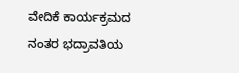ವೇದಿಕೆ ಕಾರ್ಯಕ್ರಮದ ನಂತರ ಭದ್ರಾವತಿಯ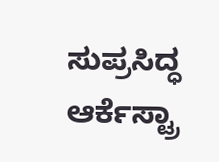ಸುಪ್ರಸಿದ್ಧ ಆರ್ಕೆಸ್ಟ್ರಾ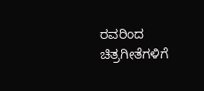ರವರಿಂದ ಚಿತ್ರಗೀತೆಗಳಿಗೆ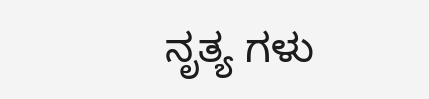ನೃತ್ಯ ಗಳು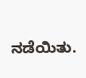ನಡೆಯಿತು.